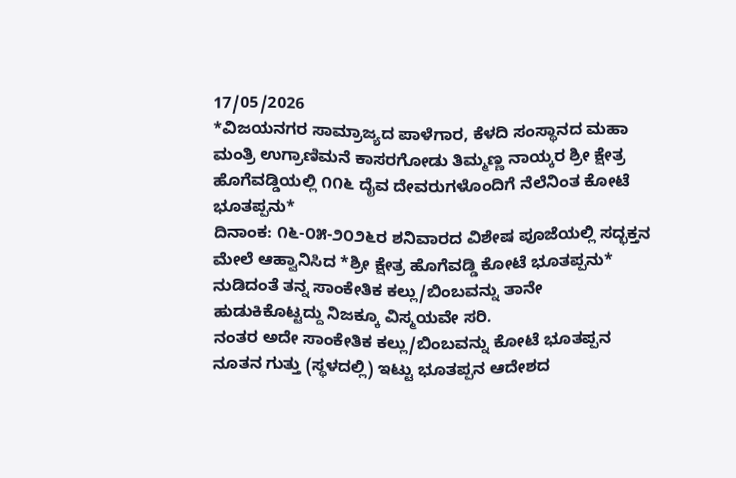17/05/2026
*ವಿಜಯನಗರ ಸಾಮ್ರಾಜ್ಯದ ಪಾಳೆಗಾರ, ಕೆಳದಿ ಸಂಸ್ಥಾನದ ಮಹಾ ಮಂತ್ರಿ ಉಗ್ರಾಣಿಮನೆ ಕಾಸರಗೋಡು ತಿಮ್ಮಣ್ಣ ನಾಯ್ಕರ ಶ್ರೀ ಕ್ಷೇತ್ರ ಹೊಗೆವಡ್ಡಿಯಲ್ಲಿ ೧೧೬ ದೈವ ದೇವರುಗಳೊಂದಿಗೆ ನೆಲೆನಿಂತ ಕೋಟೆ ಭೂತಪ್ಪನು*
ದಿನಾಂಕ: ೧೬-೦೫-೨೦೨೬ರ ಶನಿವಾರದ ವಿಶೇಷ ಪೂಜೆಯಲ್ಲಿ ಸದ್ಭಕ್ತನ ಮೇಲೆ ಆಹ್ವಾನಿಸಿದ *ಶ್ರೀ ಕ್ಷೇತ್ರ ಹೊಗೆವಡ್ಡಿ ಕೋಟೆ ಭೂತಪ್ಪನು* ನುಡಿದಂತೆ ತನ್ನ ಸಾಂಕೇತಿಕ ಕಲ್ಲು/ಬಿಂಬವನ್ನು ತಾನೇ ಹುಡುಕಿಕೊಟ್ಟದ್ದು ನಿಜಕ್ಕೂ ವಿಸ್ಮಯವೇ ಸರಿ.
ನಂತರ ಅದೇ ಸಾಂಕೇತಿಕ ಕಲ್ಲು/ಬಿಂಬವನ್ನು ಕೋಟೆ ಭೂತಪ್ಪನ ನೂತನ ಗುತ್ತು (ಸ್ಥಳದಲ್ಲಿ) ಇಟ್ಟು ಭೂತಪ್ಪನ ಆದೇಶದ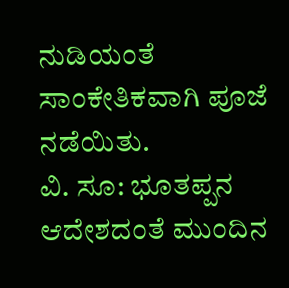ನುಡಿಯಂತೆ ಸಾಂಕೇತಿಕವಾಗಿ ಪೂಜೆ ನಡೆಯಿತು.
ವಿ. ಸೂ: ಭೂತಪ್ಪನ ಆದೇಶದಂತೆ ಮುಂದಿನ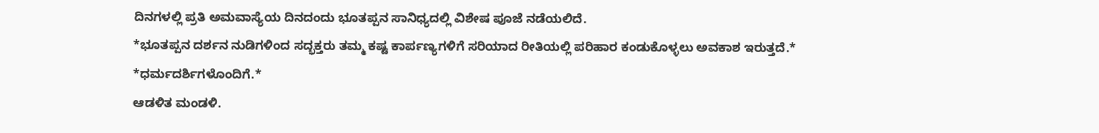ದಿನಗಳಲ್ಲಿ ಪ್ರತಿ ಅಮವಾಸ್ಯೆಯ ದಿನದಂದು ಭೂತಪ್ಪನ ಸಾನಿಧ್ಯದಲ್ಲಿ ವಿಶೇಷ ಪೂಜೆ ನಡೆಯಲಿದೆ.
*ಭೂತಪ್ಪನ ದರ್ಶನ ನುಡಿಗಳಿಂದ ಸದ್ಭಕ್ತರು ತಮ್ಮ ಕಷ್ಟ ಕಾರ್ಪಣ್ಯಗಳಿಗೆ ಸರಿಯಾದ ರೀತಿಯಲ್ಲಿ ಪರಿಹಾರ ಕಂಡುಕೊಳ್ಳಲು ಅವಕಾಶ ಇರುತ್ತದೆ.*
*ಧರ್ಮದರ್ಶಿಗಳೊಂದಿಗೆ.*
ಆಡಳಿತ ಮಂಡಳಿ.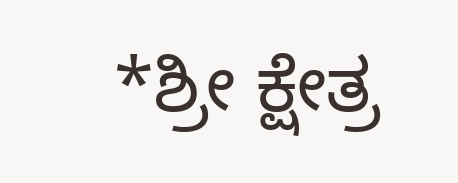*ಶ್ರೀ ಕ್ಷೇತ್ರ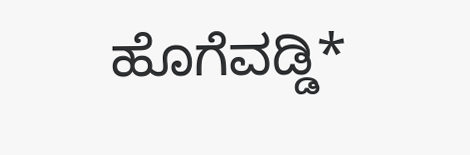ಹೊಗೆವಡ್ಡಿ*